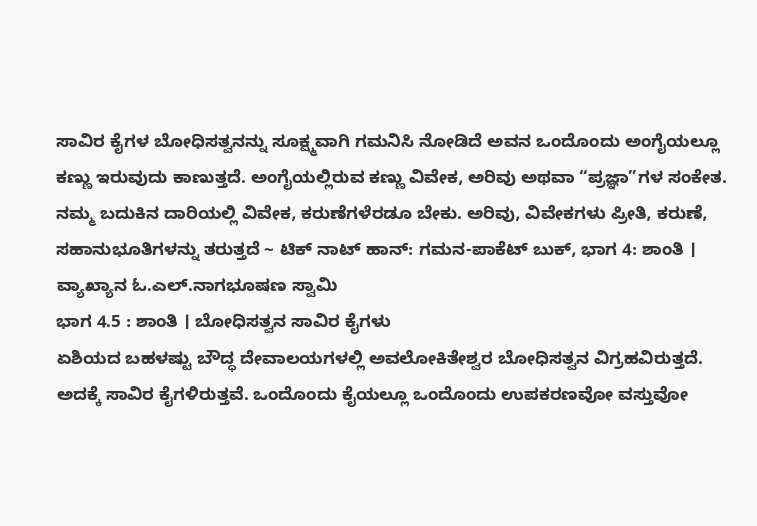ಸಾವಿರ ಕೈಗಳ ಬೋಧಿಸತ್ವನನ್ನು ಸೂಕ್ಷ್ಮವಾಗಿ ಗಮನಿಸಿ ನೋಡಿದೆ ಅವನ ಒಂದೊಂದು ಅಂಗೈಯಲ್ಲೂ ಕಣ್ಣು ಇರುವುದು ಕಾಣುತ್ತದೆ. ಅಂಗೈಯಲ್ಲಿರುವ ಕಣ್ಣು ವಿವೇಕ, ಅರಿವು ಅಥವಾ “ಪ್ರಜ್ಞಾ”ಗಳ ಸಂಕೇತ. ನಮ್ಮ ಬದುಕಿನ ದಾರಿಯಲ್ಲಿ ವಿವೇಕ, ಕರುಣೆಗಳೆರಡೂ ಬೇಕು. ಅರಿವು, ವಿವೇಕಗಳು ಪ್ರೀತಿ, ಕರುಣೆ, ಸಹಾನುಭೂತಿಗಳನ್ನು ತರುತ್ತದೆ ~ ಟಿಕ್ ನಾಟ್ ಹಾನ್: ಗಮನ-ಪಾಕೆಟ್ ಬುಕ್, ಭಾಗ 4: ಶಾಂತಿ । ವ್ಯಾಖ್ಯಾನ ಓ.ಎಲ್.ನಾಗಭೂಷಣ ಸ್ವಾಮಿ
ಭಾಗ 4.5 : ಶಾಂತಿ । ಬೋಧಿಸತ್ವನ ಸಾವಿರ ಕೈಗಳು
ಏಶಿಯದ ಬಹಳಷ್ಟು ಬೌದ್ಧ ದೇವಾಲಯಗಳಲ್ಲಿ ಅವಲೋಕಿತೇಶ್ವರ ಬೋಧಿಸತ್ವನ ವಿಗ್ರಹವಿರುತ್ತದೆ. ಅದಕ್ಕೆ ಸಾವಿರ ಕೈಗಳಿರುತ್ತವೆ. ಒಂದೊಂದು ಕೈಯಲ್ಲೂ ಒಂದೊಂದು ಉಪಕರಣವೋ ವಸ್ತುವೋ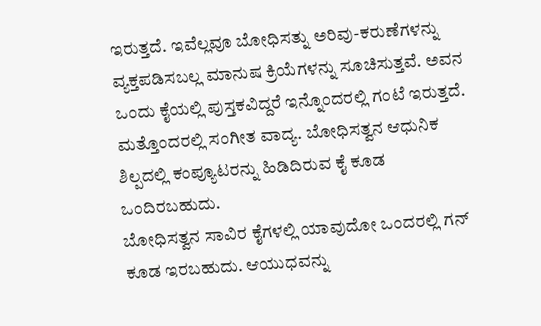ಇರುತ್ತದೆ. ಇವೆಲ್ಲವೂ ಬೋಧಿಸತ್ನು ಅರಿವು-ಕರುಣೆಗಳನ್ನು ವ್ಯಕ್ತಪಡಿಸಬಲ್ಲ ಮಾನುಷ ಕ್ರಿಯೆಗಳನ್ನು ಸೂಚಿಸುತ್ತವೆ. ಅವನ ಒಂದು ಕೈಯಲ್ಲಿ ಪುಸ್ತಕವಿದ್ದರೆ ಇನ್ನೊಂದರಲ್ಲಿ ಗಂಟೆ ಇರುತ್ತದೆ. ಮತ್ತೊಂದರಲ್ಲಿ ಸಂಗೀತ ವಾದ್ಯ. ಬೋಧಿಸತ್ವನ ಆಧುನಿಕ ಶಿಲ್ಪದಲ್ಲಿ ಕಂಪ್ಯೂಟರನ್ನು ಹಿಡಿದಿರುವ ಕೈ ಕೂಡ ಒಂದಿರಬಹುದು.
ಬೋಧಿಸತ್ವನ ಸಾವಿರ ಕೈಗಳಲ್ಲಿ ಯಾವುದೋ ಒಂದರಲ್ಲಿ ಗನ್ ಕೂಡ ಇರಬಹುದು. ಆಯುಧವನ್ನು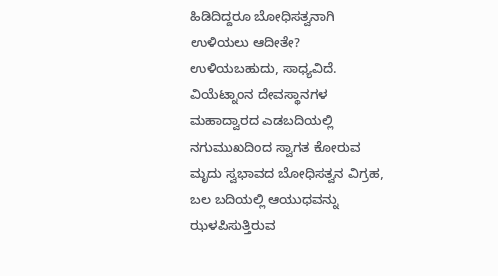ಹಿಡಿದಿದ್ದರೂ ಬೋಧಿಸತ್ವನಾಗಿ ಉಳಿಯಲು ಆದೀತೇ? ಉಳಿಯಬಹುದು, ಸಾಧ್ಯವಿದೆ. ವಿಯೆಟ್ನಾಂನ ದೇವಸ್ಥಾನಗಳ ಮಹಾದ್ವಾರದ ಎಡಬದಿಯಲ್ಲಿ ನಗುಮುಖದಿಂದ ಸ್ವಾಗತ ಕೋರುವ ಮೃದು ಸ್ವಭಾವದ ಬೋಧಿಸತ್ವನ ವಿಗ್ರಹ, ಬಲ ಬದಿಯಲ್ಲಿ ಆಯುಧವನ್ನು ಝಳಪಿಸುತ್ತಿರುವ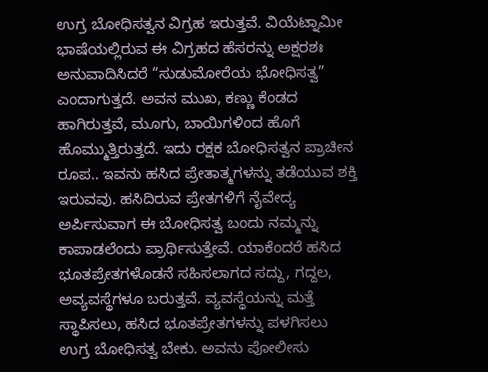ಉಗ್ರ ಬೋಧಿಸತ್ವನ ವಿಗ್ರಹ ಇರುತ್ತವೆ. ವಿಯೆಟ್ನಾಮೀ ಭಾಷೆಯಲ್ಲಿರುವ ಈ ವಿಗ್ರಹದ ಹೆಸರನ್ನು ಅಕ್ಷರಶಃ ಅನುವಾದಿಸಿದರೆ “ಸುಡುಮೋರೆಯ ಭೋಧಿಸತ್ವ” ಎಂದಾಗುತ್ತದೆ. ಅವನ ಮುಖ, ಕಣ್ಣು ಕೆಂಡದ ಹಾಗಿರುತ್ತವೆ, ಮೂಗು, ಬಾಯಿಗಳಿಂದ ಹೊಗೆ ಹೊಮ್ಮುತ್ತಿರುತ್ತದೆ. ಇದು ರಕ್ಷಕ ಬೋಧಿಸತ್ವನ ಪ್ರಾಚೀನ ರೂಪ.. ಇವನು ಹಸಿದ ಪ್ರೇತಾತ್ಮಗಳನ್ನು ತಡೆಯುವ ಶಕ್ತಿ ಇರುವವು. ಹಸಿದಿರುವ ಪ್ರೇತಗಳಿಗೆ ನೈವೇದ್ಯ ಅರ್ಪಿಸುವಾಗ ಈ ಬೋಧಿಸತ್ವ ಬಂದು ನಮ್ಮನ್ನು ಕಾಪಾಡಲೆಂದು ಪ್ರಾರ್ಥಿಸುತ್ತೇವೆ. ಯಾಕೆಂದರೆ ಹಸಿದ ಭೂತಪ್ರೇತಗಳೊಡನೆ ಸಹಿಸಲಾಗದ ಸದ್ದು, ಗದ್ದಲ, ಅವ್ಯವಸ್ಥೆಗಳೂ ಬರುತ್ತವೆ. ವ್ಯವಸ್ಥೆಯನ್ನು ಮತ್ತೆ ಸ್ಥಾಪಿಸಲು, ಹಸಿದ ಭೂತಪ್ರೇತಗಳನ್ನು ಪಳಗಿಸಲು ಉಗ್ರ ಬೋಧಿಸತ್ವ ಬೇಕು. ಅವನು ಪೋಲೀಸು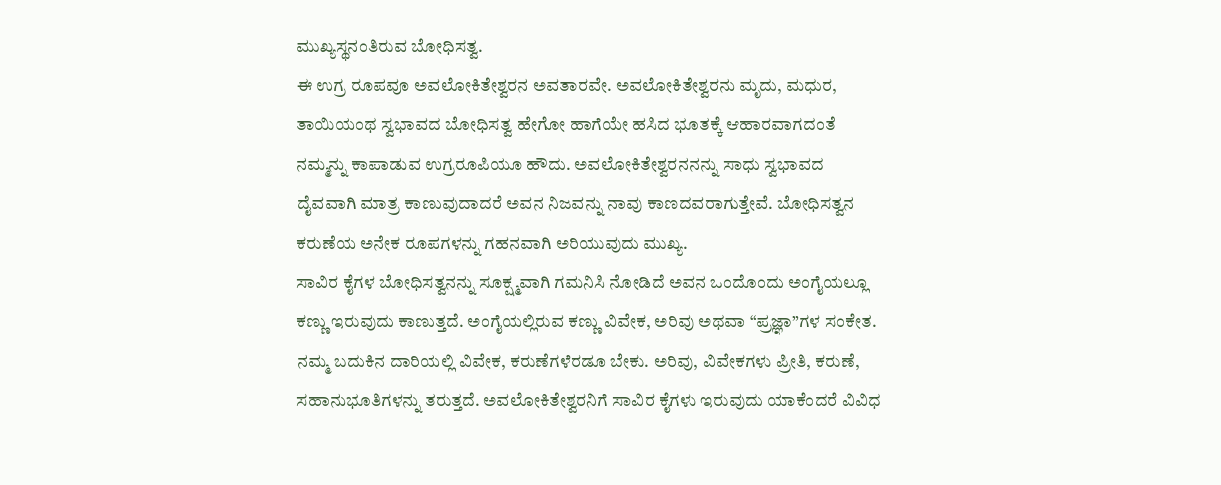ಮುಖ್ಯಸ್ಥನಂತಿರುವ ಬೋಧಿಸತ್ವ.
ಈ ಉಗ್ರ ರೂಪವೂ ಅವಲೋಕಿತೇಶ್ವರನ ಅವತಾರವೇ. ಅವಲೋಕಿತೇಶ್ವರನು ಮೃದು, ಮಧುರ, ತಾಯಿಯಂಥ ಸ್ವಭಾವದ ಬೋಧಿಸತ್ವ ಹೇಗೋ ಹಾಗೆಯೇ ಹಸಿದ ಭೂತಕ್ಕೆ ಆಹಾರವಾಗದಂತೆ ನಮ್ಮನ್ನು ಕಾಪಾಡುವ ಉಗ್ರರೂಪಿಯೂ ಹೌದು. ಅವಲೋಕಿತೇಶ್ವರನನನ್ನು ಸಾಧು ಸ್ವಭಾವದ ದೈವವಾಗಿ ಮಾತ್ರ ಕಾಣುವುದಾದರೆ ಅವನ ನಿಜವನ್ನು ನಾವು ಕಾಣದವರಾಗುತ್ತೇವೆ. ಬೋಧಿಸತ್ವನ ಕರುಣೆಯ ಅನೇಕ ರೂಪಗಳನ್ನು ಗಹನವಾಗಿ ಅರಿಯುವುದು ಮುಖ್ಯ.
ಸಾವಿರ ಕೈಗಳ ಬೋಧಿಸತ್ವನನ್ನು ಸೂಕ್ಷ್ಮವಾಗಿ ಗಮನಿಸಿ ನೋಡಿದೆ ಅವನ ಒಂದೊಂದು ಅಂಗೈಯಲ್ಲೂ ಕಣ್ಣು ಇರುವುದು ಕಾಣುತ್ತದೆ. ಅಂಗೈಯಲ್ಲಿರುವ ಕಣ್ಣು ವಿವೇಕ, ಅರಿವು ಅಥವಾ “ಪ್ರಜ್ಞಾ”ಗಳ ಸಂಕೇತ. ನಮ್ಮ ಬದುಕಿನ ದಾರಿಯಲ್ಲಿ ವಿವೇಕ, ಕರುಣೆಗಳೆರಡೂ ಬೇಕು. ಅರಿವು, ವಿವೇಕಗಳು ಪ್ರೀತಿ, ಕರುಣೆ, ಸಹಾನುಭೂತಿಗಳನ್ನು ತರುತ್ತದೆ. ಅವಲೋಕಿತೇಶ್ವರನಿಗೆ ಸಾವಿರ ಕೈಗಳು ಇರುವುದು ಯಾಕೆಂದರೆ ವಿವಿಧ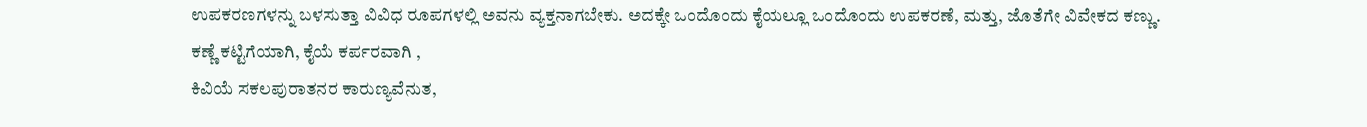ಉಪಕರಣಗಳನ್ನು ಬಳಸುತ್ತಾ ವಿವಿಧ ರೂಪಗಳಲ್ಲಿ ಅವನು ವ್ಯಕ್ತನಾಗಬೇಕು. ಅದಕ್ಕೇ ಒಂದೊಂದು ಕೈಯಲ್ಲೂ ಒಂದೊಂದು ಉಪಕರಣೆ, ಮತ್ತು, ಜೊತೆಗೇ ವಿವೇಕದ ಕಣ್ಣು.
ಕಣ್ಣೆ ಕಟ್ಟಿಗೆಯಾಗಿ, ಕೈಯೆ ಕರ್ಪರವಾಗಿ ,
ಕಿವಿಯೆ ಸಕಲಪುರಾತನರ ಕಾರುಣ್ಯವೆನುತ,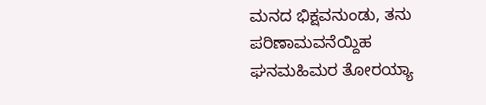ಮನದ ಭಿಕ್ಷವನುಂಡು, ತನು ಪರಿಣಾಮವನೆಯ್ದಿಹ
ಘನಮಹಿಮರ ತೋರಯ್ಯಾ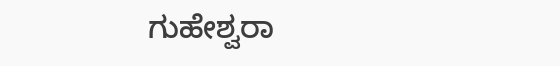ಗುಹೇಶ್ವರಾ